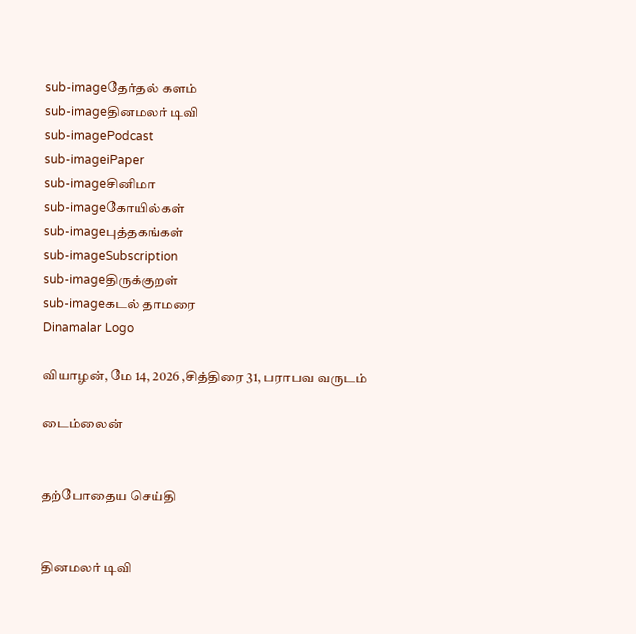sub-imageதேர்தல் களம்
sub-imageதினமலர் டிவி
sub-imagePodcast
sub-imageiPaper
sub-imageசினிமா
sub-imageகோயில்கள்
sub-imageபுத்தகங்கள்
sub-imageSubscription
sub-imageதிருக்குறள்
sub-imageகடல் தாமரை
Dinamalar Logo

வியாழன், மே 14, 2026 ,சித்திரை 31, பராபவ வருடம்

டைம்லைன்


தற்போதைய செய்தி


தினமலர் டிவி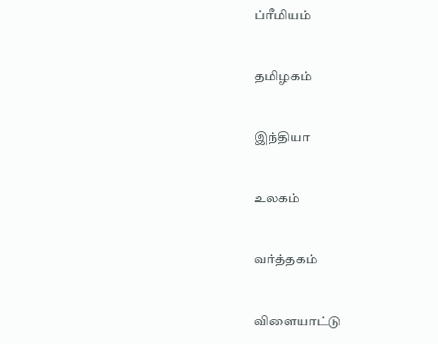ப்ரீமியம்


தமிழகம்


இந்தியா


உலகம்


வர்த்தகம்


விளையாட்டு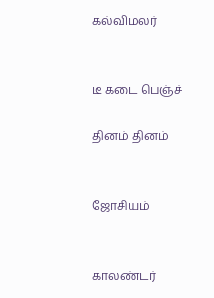கல்விமலர்


டீ கடை பெஞ்ச்

தினம் தினம்


ஜோசியம்


காலண்டர்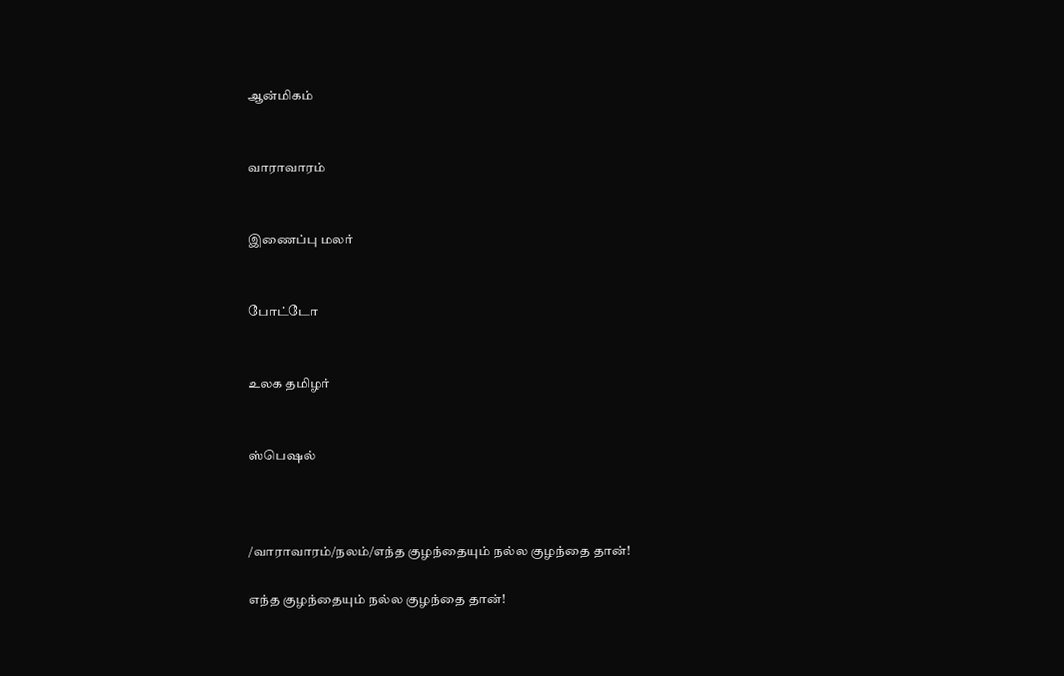ஆன்மிகம்


வாராவாரம்


இணைப்பு மலர்


போட்டோ


உலக தமிழர்


ஸ்பெஷல்



/வாராவாரம்/நலம்/எந்த குழந்தையும் நல்ல குழந்தை தான்!

எந்த குழந்தையும் நல்ல குழந்தை தான்!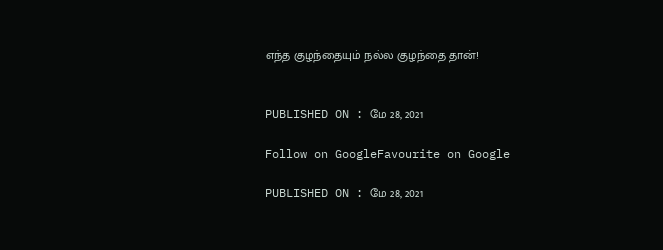எந்த குழந்தையும் நல்ல குழந்தை தான்!


PUBLISHED ON : மே 28, 2021

Follow on GoogleFavourite on Google

PUBLISHED ON : மே 28, 2021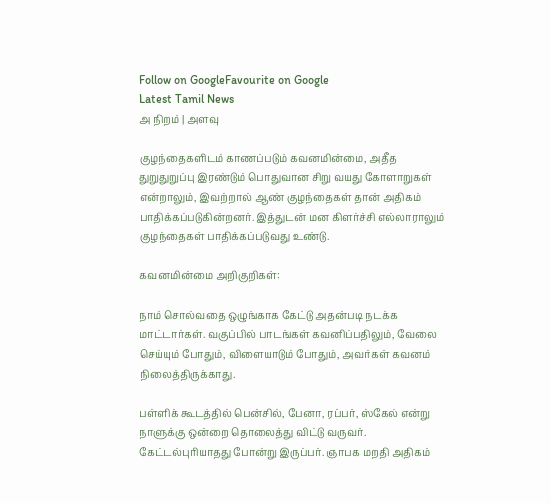Follow on GoogleFavourite on Google
Latest Tamil News
அ நிறம் | அளவு

குழந்தைகளிடம் காணப்படும் கவனமின்மை, அதீத துறுதுறுப்பு இரண்டும் பொதுவான சிறு வயது கோளாறுகள் என்றாலும், இவற்றால் ஆண் குழந்தைகள் தான் அதிகம் பாதிக்கப்படுகின்றனர். இத்துடன் மன கிளர்ச்சி எல்லாராலும் குழந்தைகள் பாதிக்கப்படுவது உண்டு.

கவனமின்மை அறிகுறிகள்:

நாம் சொல்வதை ஒழுங்காக கேட்டு அதன்படி நடக்க மாட்டார்கள். வகுப்பில் பாடங்கள் கவனிப்பதிலும், வேலை செய்யும் போதும், விளையாடும் போதும், அவர்கள் கவனம் நிலைத்திருக்காது.

பள்ளிக் கூடத்தில் பென்சில், பேனா, ரப்பர், ஸ்கேல் என்று நாளுக்கு ஒன்றை தொலைத்து விட்டு வருவர். கேட்டல்புரியாதது போன்று இருப்பர். ஞாபக மறதி அதிகம்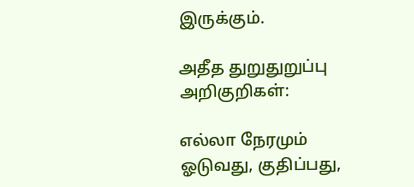இருக்கும்.

அதீத துறுதுறுப்பு அறிகுறிகள்:

எல்லா நேரமும் ஓடுவது, குதிப்பது,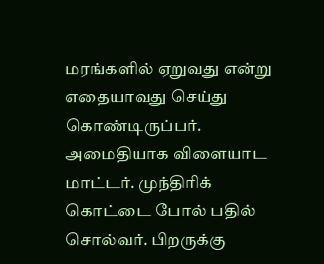மரங்களில் ஏறுவது என்று எதையாவது செய்து கொண்டிருப்பர். அமைதியாக விளையாட மாட்டர். முந்திரிக் கொட்டை போல் பதில் சொல்வர். பிறருக்கு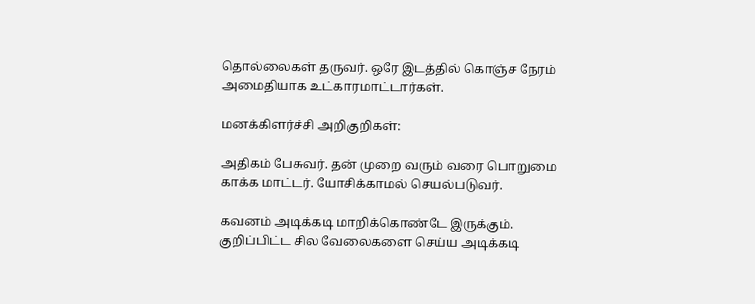தொல்லைகள் தருவர். ஒரே இடத்தில் கொஞ்ச நேரம் அமைதியாக உட்காரமாட்டார்கள்.

மனக்கிளர்ச்சி அறிகுறிகள்:

அதிகம் பேசுவர். தன் முறை வரும் வரை பொறுமை காக்க மாட்டர். யோசிக்காமல் செயல்படுவர்.

கவனம் அடிக்கடி மாறிக்கொண்டே இருக்கும். குறிப்பிட்ட சில வேலைகளை செய்ய அடிக்கடி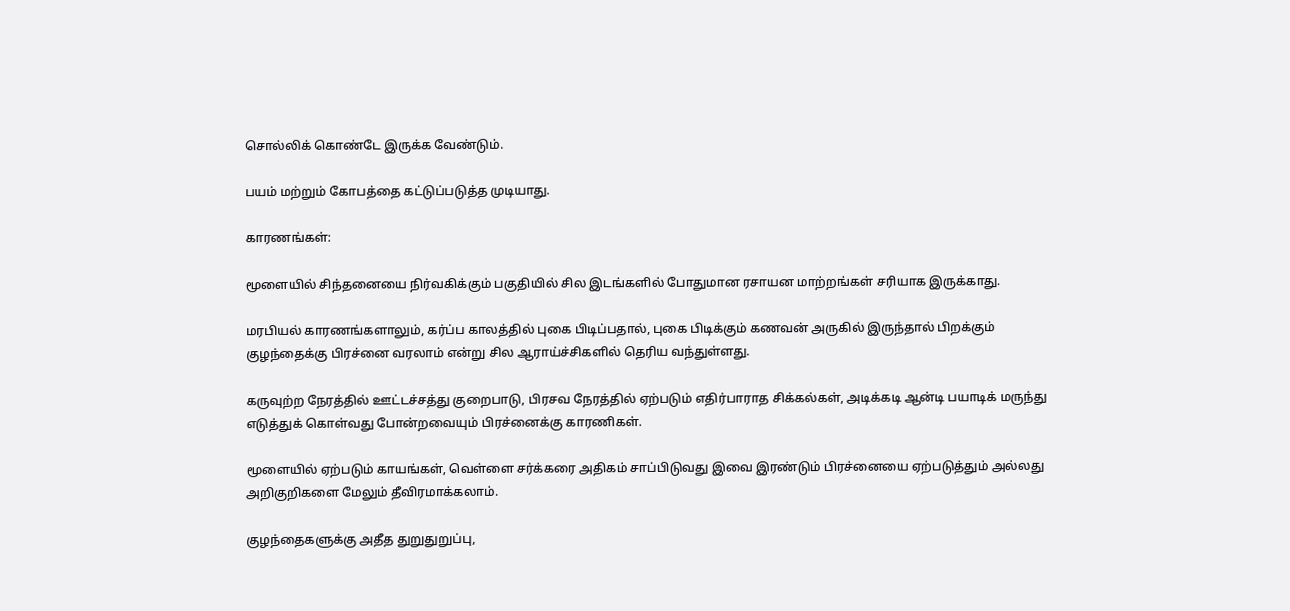சொல்லிக் கொண்டே இருக்க வேண்டும்.

பயம் மற்றும் கோபத்தை கட்டுப்படுத்த முடியாது.

காரணங்கள்:

மூளையில் சிந்தனையை நிர்வகிக்கும் பகுதியில் சில இடங்களில் போதுமான ரசாயன மாற்றங்கள் சரியாக இருக்காது.

மரபியல் காரணங்களாலும், கர்ப்ப காலத்தில் புகை பிடிப்பதால், புகை பிடிக்கும் கணவன் அருகில் இருந்தால் பிறக்கும் குழந்தைக்கு பிரச்னை வரலாம் என்று சில ஆராய்ச்சிகளில் தெரிய வந்துள்ளது.

கருவுற்ற நேரத்தில் ஊட்டச்சத்து குறைபாடு, பிரசவ நேரத்தில் ஏற்படும் எதிர்பாராத சிக்கல்கள், அடிக்கடி ஆன்டி பயாடிக் மருந்து எடுத்துக் கொள்வது போன்றவையும் பிரச்னைக்கு காரணிகள்.

மூளையில் ஏற்படும் காயங்கள், வெள்ளை சர்க்கரை அதிகம் சாப்பிடுவது இவை இரண்டும் பிரச்னையை ஏற்படுத்தும் அல்லது அறிகுறிகளை மேலும் தீவிரமாக்கலாம்.

குழந்தைகளுக்கு அதீத துறுதுறுப்பு,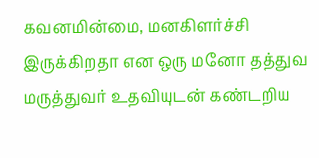கவனமின்மை, மனகிளர்ச்சி இருக்கிறதா என ஒரு மனோ தத்துவ மருத்துவர் உதவியுடன் கண்டறிய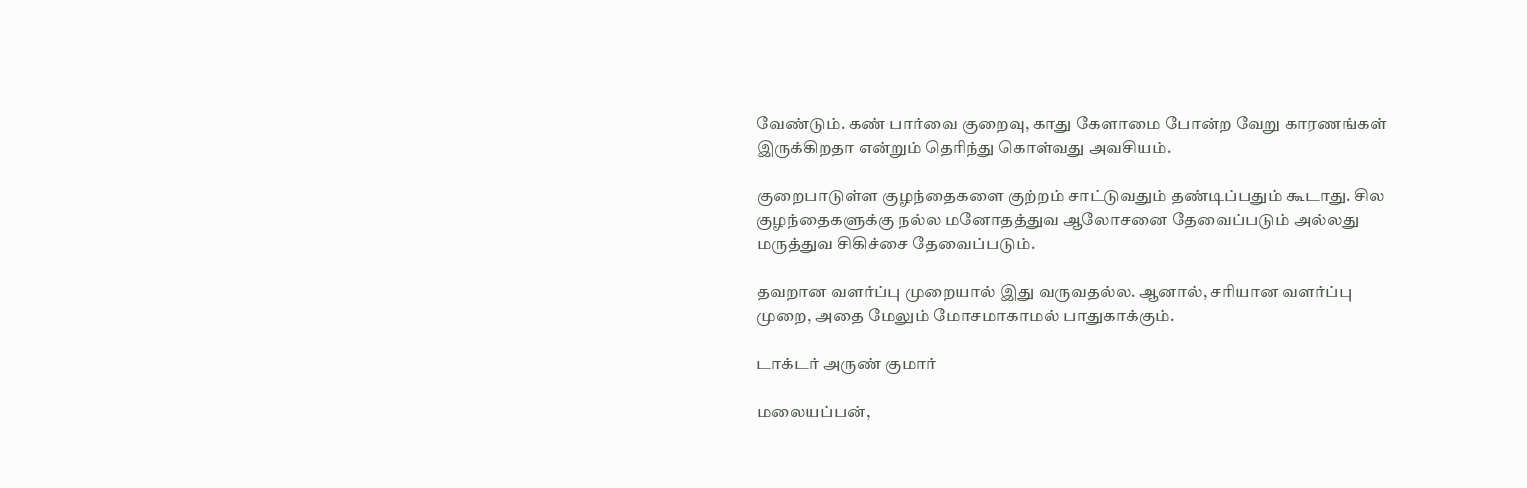வேண்டும். கண் பார்வை குறைவு, காது கேளாமை போன்ற வேறு காரணங்கள் இருக்கிறதா என்றும் தெரிந்து கொள்வது அவசியம்.

குறைபாடுள்ள குழந்தைகளை குற்றம் சாட்டுவதும் தண்டிப்பதும் கூடாது. சில குழந்தைகளுக்கு நல்ல மனோதத்துவ ஆலோசனை தேவைப்படும் அல்லது மருத்துவ சிகிச்சை தேவைப்படும்.

தவறான வளர்ப்பு முறையால் இது வருவதல்ல. ஆனால், சரியான வளர்ப்பு முறை, அதை மேலும் மோசமாகாமல் பாதுகாக்கும்.

டாக்டர் அருண் குமார்

மலையப்பன்,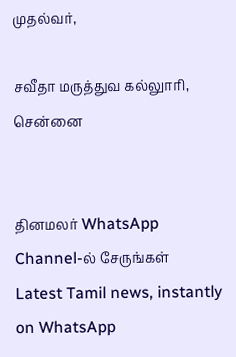முதல்வர்,

சவீதா மருத்துவ கல்லுாரி, சென்னை


தினமலர் WhatsApp Channel-ல் சேருங்கள்
Latest Tamil news, instantly on WhatsApp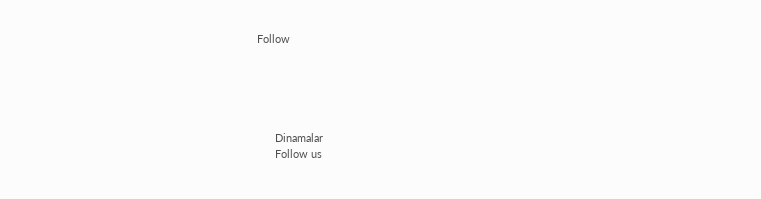Follow





      Dinamalar
      Follow us